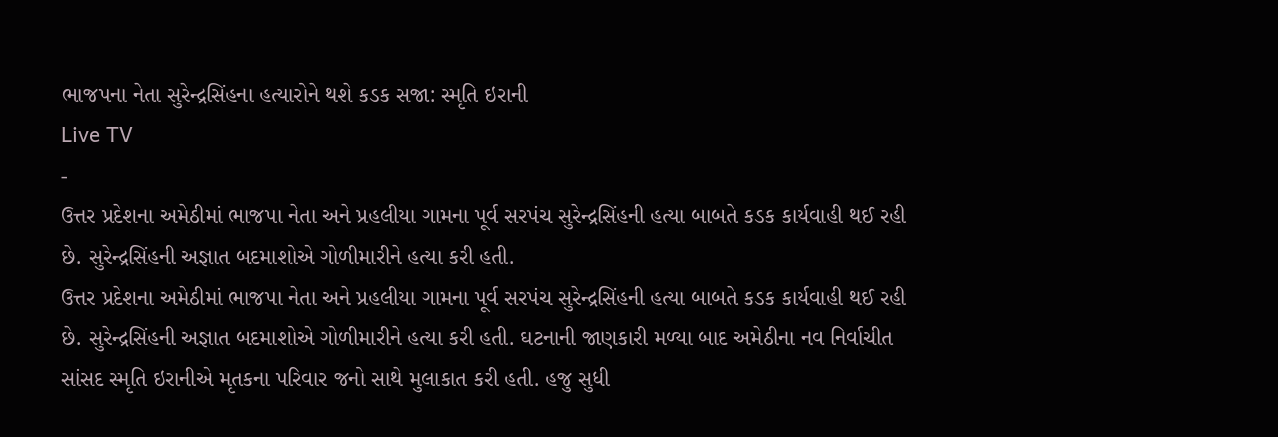ભાજપના નેતા સુરેન્દ્રસિંહના હત્યારોને થશે કડક સજા: સ્મૃતિ ઇરાની
Live TV
-
ઉત્તર પ્રદેશના અમેઠીમાં ભાજપા નેતા અને પ્રહલીયા ગામના પૂર્વ સરપંચ સુરેન્દ્રસિંહની હત્યા બાબતે કડક કાર્યવાહી થઈ રહી છે. સુરેન્દ્રસિંહની અજ્ઞાત બદમાશોએ ગોળીમારીને હત્યા કરી હતી.
ઉત્તર પ્રદેશના અમેઠીમાં ભાજપા નેતા અને પ્રહલીયા ગામના પૂર્વ સરપંચ સુરેન્દ્રસિંહની હત્યા બાબતે કડક કાર્યવાહી થઈ રહી છે. સુરેન્દ્રસિંહની અજ્ઞાત બદમાશોએ ગોળીમારીને હત્યા કરી હતી. ઘટનાની જાણકારી મળ્યા બાદ અમેઠીના નવ નિર્વાચીત સાંસદ સ્મૃતિ ઇરાનીએ મૃતકના પરિવાર જનો સાથે મુલાકાત કરી હતી. હજુ સુધી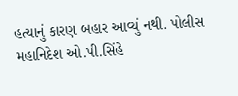હત્યાનું કારણ બહાર આવ્યું નથી. પોલીસ મહાનિદેશ ઓ.પી.સિંહે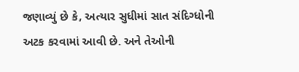જણાવ્યું છે કે, અત્યાર સુધીમાં સાત સંદિગ્ધોની અટક કરવામાં આવી છે. અને તેઓની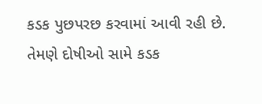કડક પુછપરછ કરવામાં આવી રહી છે. તેમણે દોષીઓ સામે કડક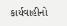કાર્યવાહીનો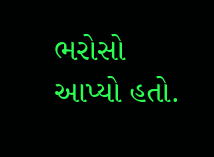ભરોસો આપ્યો હતો.